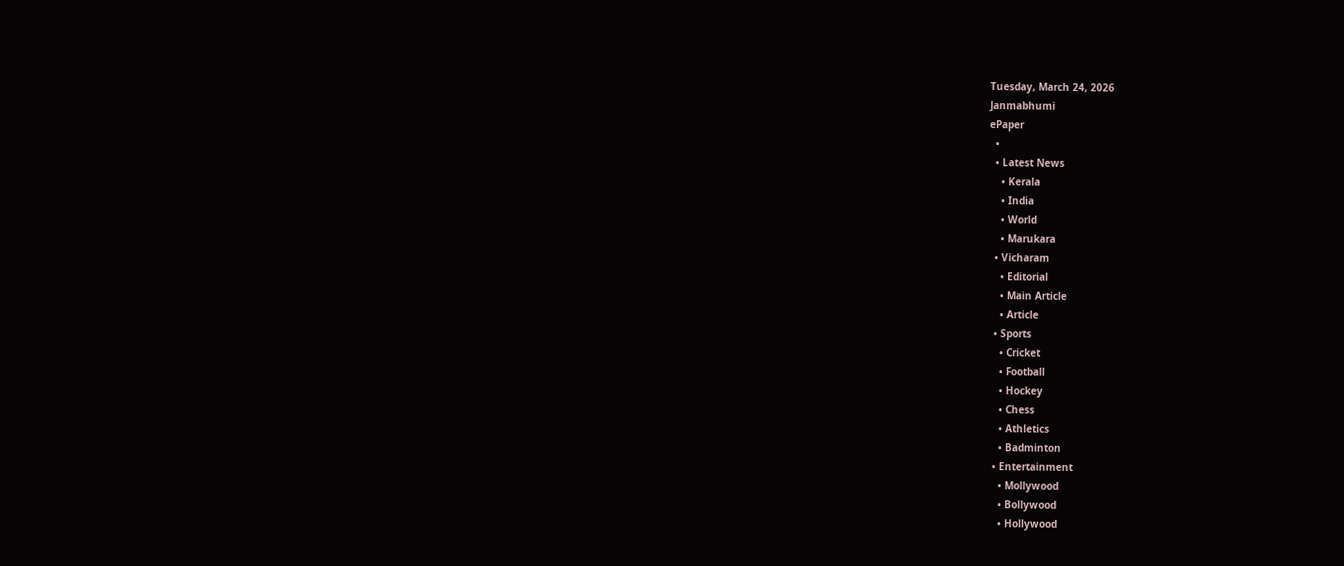Tuesday, March 24, 2026
Janmabhumi
ePaper
  •
  • Latest News
    • Kerala
    • India
    • World
    • Marukara
  • Vicharam
    • Editorial
    • Main Article
    • Article
  • Sports
    • Cricket
    • Football
    • Hockey
    • Chess
    • Athletics
    • Badminton
  • Entertainment
    • Mollywood
    • Bollywood
    • Hollywood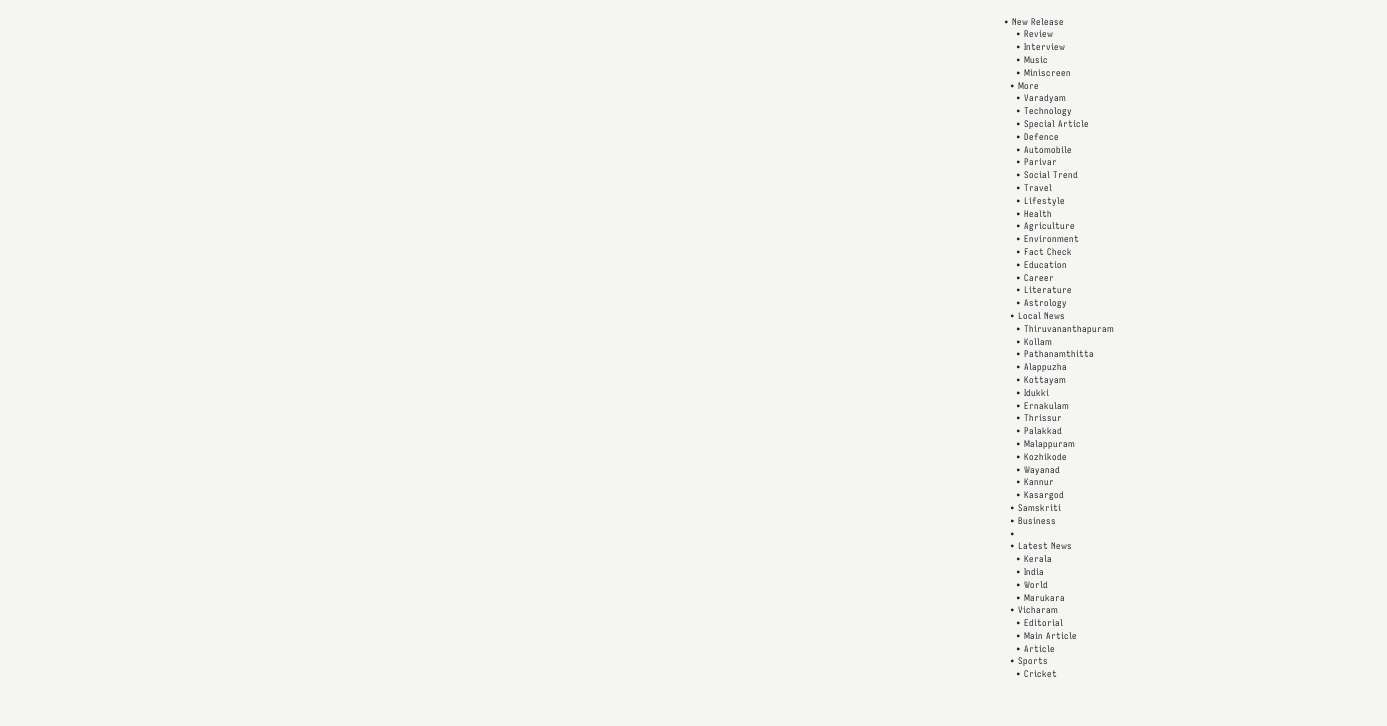• New Release
    • Review
    • Interview
    • Music
    • Miniscreen
  • More
    • Varadyam
    • Technology
    • Special Article
    • Defence
    • Automobile
    • Parivar
    • Social Trend
    • Travel
    • Lifestyle
    • Health
    • Agriculture
    • Environment
    • Fact Check
    • Education
    • Career
    • Literature
    • Astrology
  • Local News
    • Thiruvananthapuram
    • Kollam
    • Pathanamthitta
    • Alappuzha
    • Kottayam
    • Idukki
    • Ernakulam
    • Thrissur
    • Palakkad
    • Malappuram
    • Kozhikode
    • Wayanad
    • Kannur
    • Kasargod
  • Samskriti
  • Business
  •
  • Latest News
    • Kerala
    • India
    • World
    • Marukara
  • Vicharam
    • Editorial
    • Main Article
    • Article
  • Sports
    • Cricket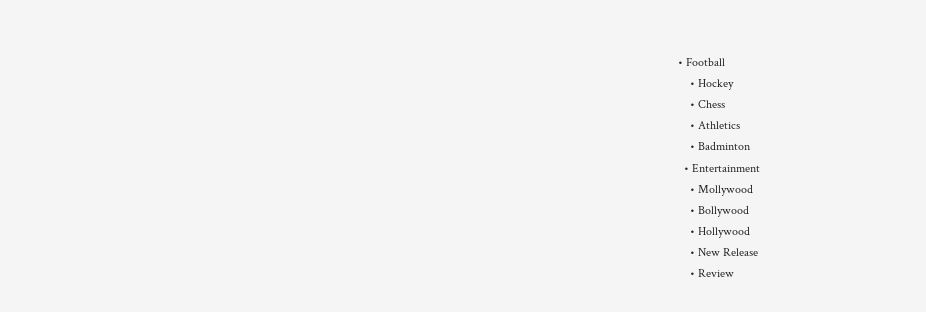• Football
    • Hockey
    • Chess
    • Athletics
    • Badminton
  • Entertainment
    • Mollywood
    • Bollywood
    • Hollywood
    • New Release
    • Review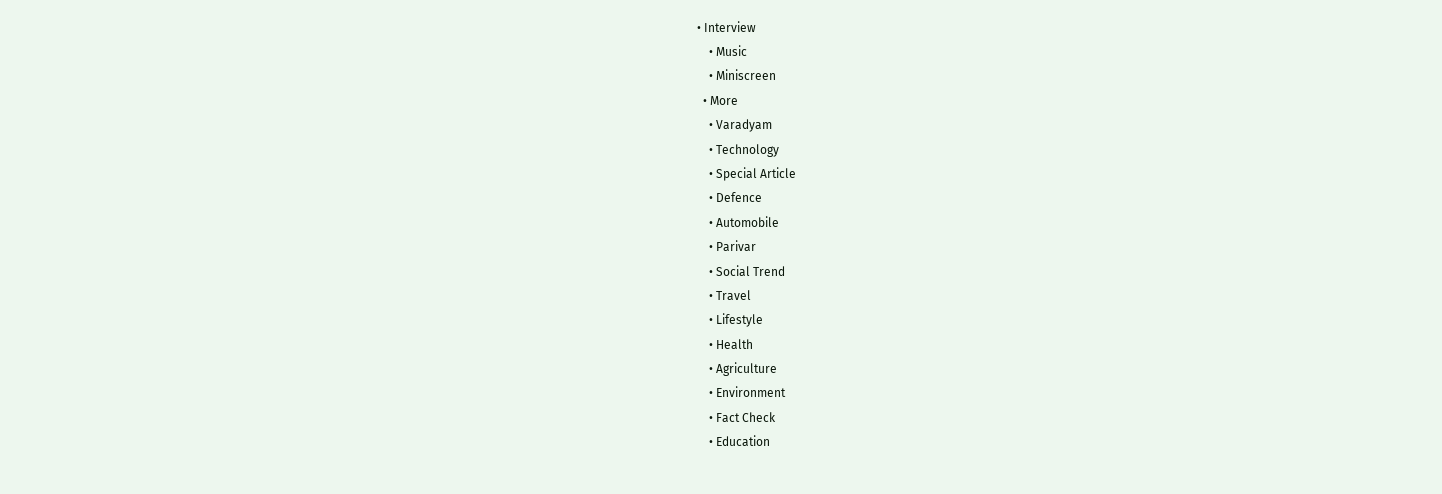• Interview
    • Music
    • Miniscreen
  • More
    • Varadyam
    • Technology
    • Special Article
    • Defence
    • Automobile
    • Parivar
    • Social Trend
    • Travel
    • Lifestyle
    • Health
    • Agriculture
    • Environment
    • Fact Check
    • Education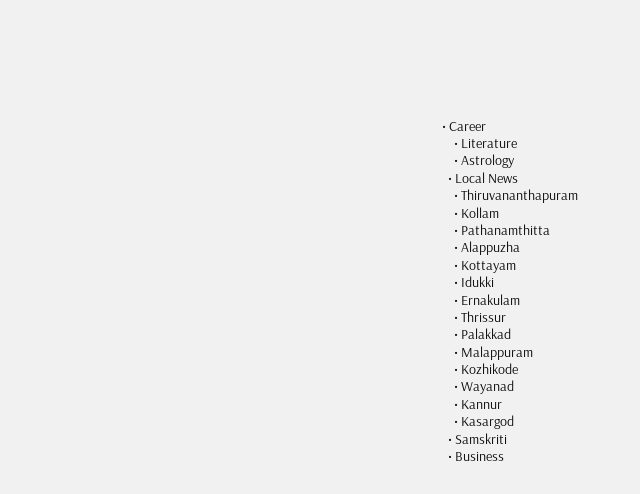• Career
    • Literature
    • Astrology
  • Local News
    • Thiruvananthapuram
    • Kollam
    • Pathanamthitta
    • Alappuzha
    • Kottayam
    • Idukki
    • Ernakulam
    • Thrissur
    • Palakkad
    • Malappuram
    • Kozhikode
    • Wayanad
    • Kannur
    • Kasargod
  • Samskriti
  • Business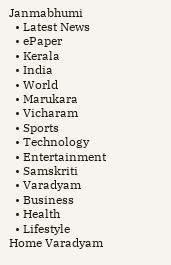Janmabhumi
  • Latest News
  • ePaper
  • Kerala
  • India
  • World
  • Marukara
  • Vicharam
  • Sports
  • Technology
  • Entertainment
  • Samskriti
  • Varadyam
  • Business
  • Health
  • Lifestyle
Home Varadyam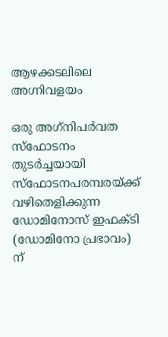ആഴക്കടലിലെ അഗ്നിവളയം

ഒരു അഗ്‌നിപര്‍വത സ്‌ഫോടനം തുടര്‍ച്ചയായി സ്‌ഫോടനപരമ്പരയ്‌ക്ക് വഴിതെളിക്കുന്ന ഡോമിനോസ് ഇഫക്ടി (ഡോമിനോ പ്രഭാവം) ന്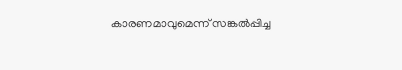കാരണമാവുമെന്ന് സങ്കല്‍പ്പിച്ച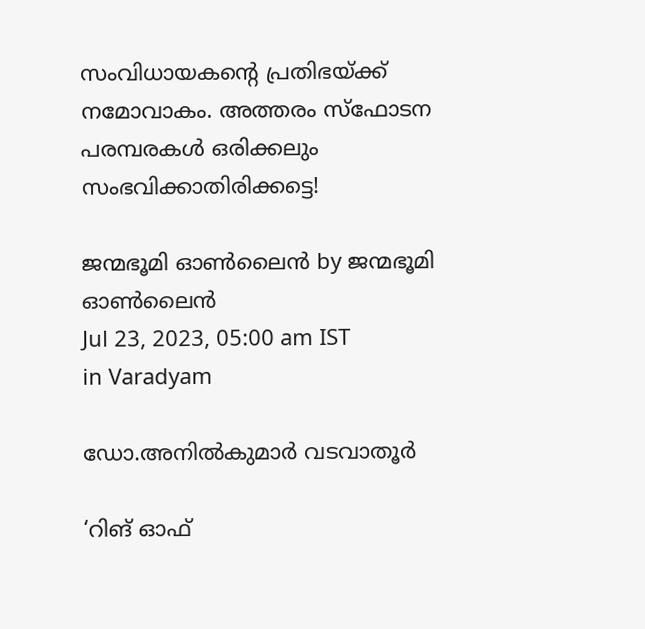സംവിധായകന്റെ പ്രതിഭയ്‌ക്ക് നമോവാകം. അത്തരം സ്‌ഫോടന പരമ്പരകള്‍ ഒരിക്കലും സംഭവിക്കാതിരിക്കട്ടെ!

ജന്മഭൂമി ഓണ്‍ലൈന്‍ by ജന്മഭൂമി ഓണ്‍ലൈന്‍
Jul 23, 2023, 05:00 am IST
in Varadyam

ഡോ.അനില്‍കുമാര്‍ വടവാതൂര്‍

‘റിങ് ഓഫ്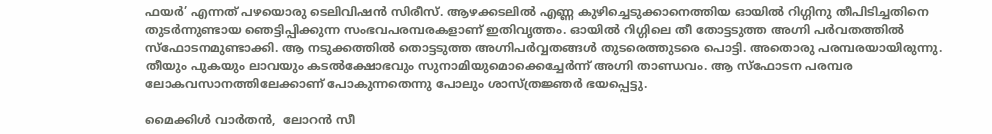ഫയര്‍’ എന്നത് പഴയൊരു ടെലിവിഷന്‍ സിരീസ്. ആഴക്കടലില്‍ എണ്ണ കുഴിച്ചെടുക്കാനെത്തിയ ഓയില്‍ റിഗ്ഗിനു തീപിടിച്ചതിനെ തുടര്‍ന്നുണ്ടായ ഞെട്ടിപ്പിക്കുന്ന സംഭവപരമ്പരകളാണ് ഇതിവൃത്തം. ഓയില്‍ റിഗ്ഗിലെ തീ തോട്ടടുത്ത അഗ്നി പര്‍വതത്തില്‍ സ്‌ഫോടനമുണ്ടാക്കി. ആ നടുക്കത്തില്‍ തൊട്ടടുത്ത അഗ്നിപര്‍വ്വതങ്ങള്‍ തുടരെത്തുടരെ പൊട്ടി. അതൊരു പരമ്പരയായിരുന്നു. തീയും പുകയും ലാവയും കടല്‍ക്ഷോഭവും സുനാമിയുമൊക്കെച്ചേര്‍ന്ന് അഗ്നി താണ്ഡവം. ആ സ്‌ഫോടന പരമ്പര ലോകവസാനത്തിലേക്കാണ് പോകുന്നതെന്നു പോലും ശാസ്ത്രജ്ഞര്‍ ഭയപ്പെട്ടു.

മൈക്കിള്‍ വാര്‍തന്‍,  ലോറന്‍ സീ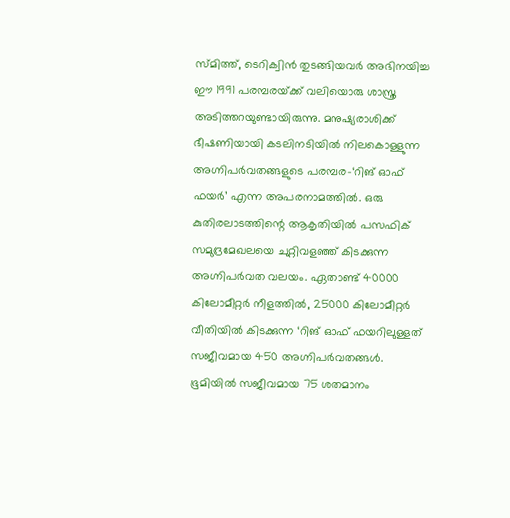സ്മിത്ത്, ടെറിക്വിന്‍ തുടങ്ങിയവര്‍ അഭിനയിച്ച ഈ 1991 പരമ്പരയ്‌ക്ക് വലിയൊരു ശാസ്ത്ര അടിത്തറയുണ്ടായിരുന്നു. മനുഷ്യരാശിക്ക് ഭീഷണിയായി കടലിനടിയില്‍ നിലകൊള്ളുന്ന അഗ്നിപര്‍വതങ്ങളുടെ പരമ്പര-‘റിങ് ഓഫ് ഫയര്‍’ എന്ന അപരനാമത്തില്‍. ഒരു കുതിരലാടത്തിന്റെ ആകൃതിയില്‍ പസഫിക് സമുദ്രമേഖലയെ ചുറ്റിവളഞ്ഞ് കിടക്കുന്ന അഗ്നിപര്‍വത വലയം. ഏതാണ്ട് 40000 കിലോമീറ്റര്‍ നീളത്തില്‍, 25000 കിലോമീറ്റര്‍ വീതിയില്‍ കിടക്കുന്ന ‘റിങ് ഓഫ് ഫയറിലുള്ളത് സജീവമായ 450 അഗ്നിപര്‍വതങ്ങള്‍. ഭൂമിയില്‍ സജീവമായ 75 ശതമാനം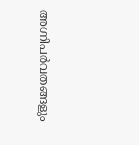അഗ്നിപര്‍വതങ്ങളും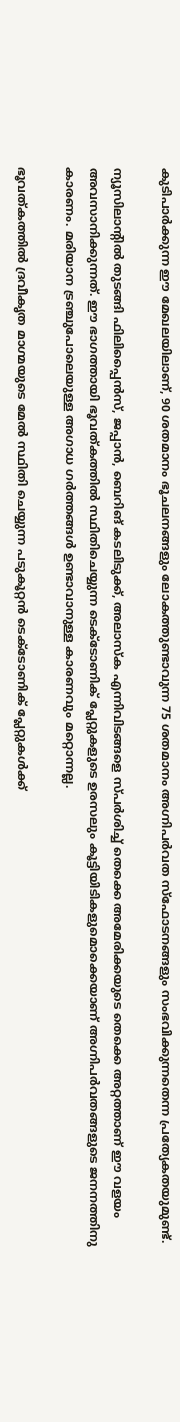കുടിപാര്‍ക്കുന്ന ഈ മേഖലയിലാണ്, 90 ശതമാനം ഭൂചലനങ്ങളും ലോകത്തുണ്ടാവുന്ന 75 ശതമാനം അഗ്നിപര്‍വത സ്‌ഫോടനങ്ങളും സംഭവിക്കുന്നതെന്ന പ്രത്യേകതയുമുണ്ട്.

ന്യൂസിലാന്റില്‍ തുടങ്ങി ഫിലിപ്പൈന്‍സ്, ജപ്പാന്‍, ബെറിങ് കടലിടുക്ക്, അലാസ്‌ക എന്നിവിടങ്ങളെ സ്പര്‍ശിച്ച് തെക്കെ അമേരിക്കയുടെ തെക്കെ അറ്റത്താണ് ഈ വളയം അവസാനിക്കുന്നത്. ഈ ഭാഗത്തായി ഭൂവത്കത്തില്‍ സ്ഥിതിചെയ്യുന്ന ടെക്‌ടോണിക് പ്ലേറ്റുകളുടെ ഉരസലും കൂട്ടിയിടികളുമൊക്കെയാണ് അഗ്നിപര്‍വതങ്ങളുടെ ജനനത്തിനു കാരണം. മരിയാന ട്രഞ്ചുപോലെയുള്ള അഗാധ ഗര്‍ത്തങ്ങള്‍ ഉണ്ടാവാനുള്ള കാരണവും മറ്റൊന്നല്ല.

ഭൂവത്കത്തില്‍ ദ്രവീകൃത മാഗ്മയുടെ മേല്‍ സ്ഥിതി ചെയ്യുന്ന പടുകൂറ്റന്‍ ടെക്‌ടോണിക് പ്ലേറ്റുകള്‍ക്ക്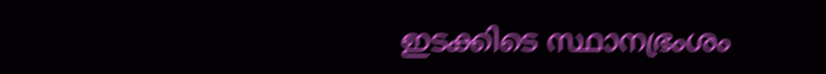ഇടക്കിടെ സ്ഥാനഭ്രംശം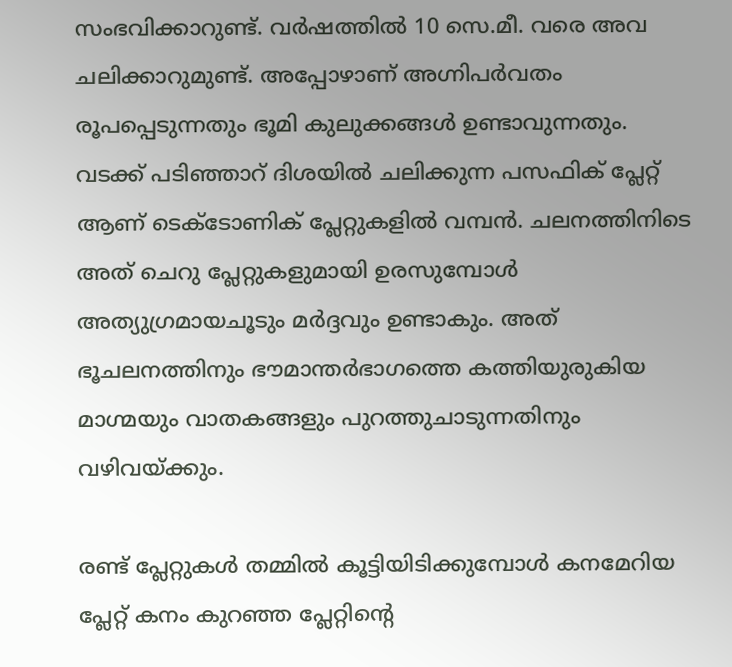സംഭവിക്കാറുണ്ട്. വര്‍ഷത്തില്‍ 10 സെ.മീ. വരെ അവ ചലിക്കാറുമുണ്ട്. അപ്പോഴാണ് അഗ്നിപര്‍വതം രൂപപ്പെടുന്നതും ഭൂമി കുലുക്കങ്ങള്‍ ഉണ്ടാവുന്നതും. വടക്ക് പടിഞ്ഞാറ് ദിശയില്‍ ചലിക്കുന്ന പസഫിക് പ്ലേറ്റ് ആണ് ടെക്‌ടോണിക് പ്ലേറ്റുകളില്‍ വമ്പന്‍. ചലനത്തിനിടെ അത് ചെറു പ്ലേറ്റുകളുമായി ഉരസുമ്പോള്‍ അത്യുഗ്രമായചൂടും മര്‍ദ്ദവും ഉണ്ടാകും. അത് ഭൂചലനത്തിനും ഭൗമാന്തര്‍ഭാഗത്തെ കത്തിയുരുകിയ മാഗ്മയും വാതകങ്ങളും പുറത്തുചാടുന്നതിനും വഴിവയ്‌ക്കും.

രണ്ട് പ്ലേറ്റുകള്‍ തമ്മില്‍ കൂട്ടിയിടിക്കുമ്പോള്‍ കനമേറിയ പ്ലേറ്റ് കനം കുറഞ്ഞ പ്ലേറ്റിന്റെ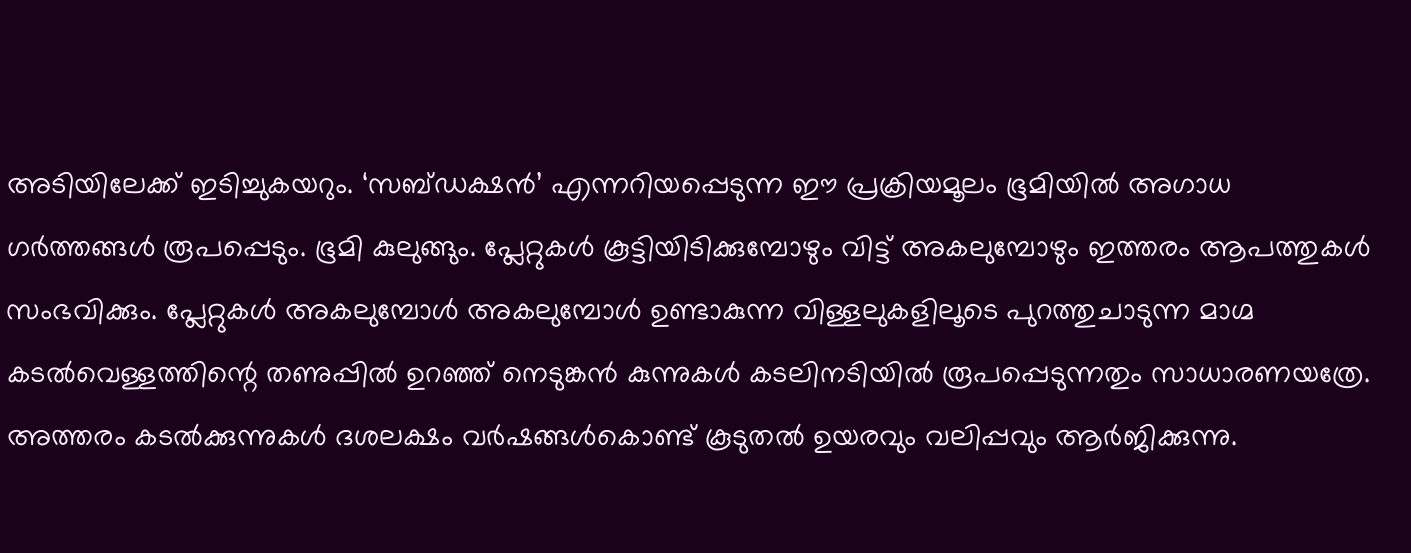അടിയിലേക്ക് ഇടിച്ചുകയറും. ‘സബ്ഡക്ഷന്‍’ എന്നറിയപ്പെടുന്ന ഈ പ്രക്രിയമൂലം ഭൂമിയില്‍ അഗാധ ഗര്‍ത്തങ്ങള്‍ രൂപപ്പെടും. ഭൂമി കുലുങ്ങും. പ്ലേറ്റുകള്‍ കൂട്ടിയിടിക്കുമ്പോഴും വിട്ട് അകലുമ്പോഴും ഇത്തരം ആപത്തുകള്‍ സംഭവിക്കും. പ്ലേറ്റുകള്‍ അകലുമ്പോള്‍ അകലുമ്പോള്‍ ഉണ്ടാകുന്ന വിള്ളലുകളിലൂടെ പുറത്തുചാടുന്ന മാഗ്മ കടല്‍വെള്ളത്തിന്റെ തണുപ്പില്‍ ഉറഞ്ഞ് നെടുങ്കന്‍ കുന്നുകള്‍ കടലിനടിയില്‍ രൂപപ്പെടുന്നതും സാധാരണയത്രേ. അത്തരം കടല്‍ക്കുന്നുകള്‍ ദശലക്ഷം വര്‍ഷങ്ങള്‍കൊണ്ട് കൂടുതല്‍ ഉയരവും വലിപ്പവും ആര്‍ജിക്കുന്നു.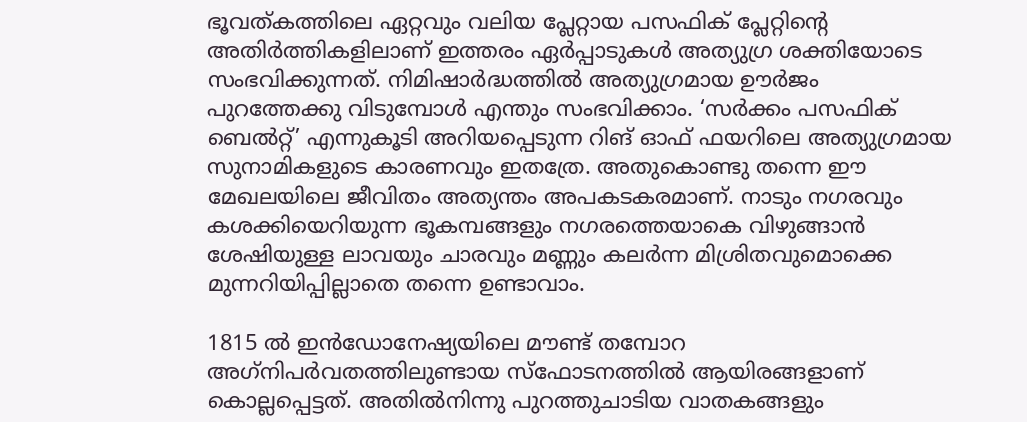ഭൂവത്കത്തിലെ ഏറ്റവും വലിയ പ്ലേറ്റായ പസഫിക് പ്ലേറ്റിന്റെ അതിര്‍ത്തികളിലാണ് ഇത്തരം ഏര്‍പ്പാടുകള്‍ അത്യുഗ്ര ശക്തിയോടെ സംഭവിക്കുന്നത്. നിമിഷാര്‍ദ്ധത്തില്‍ അത്യുഗ്രമായ ഊര്‍ജം പുറത്തേക്കു വിടുമ്പോള്‍ എന്തും സംഭവിക്കാം. ‘സര്‍ക്കം പസഫിക് ബെല്‍റ്റ്’ എന്നുകൂടി അറിയപ്പെടുന്ന റിങ് ഓഫ് ഫയറിലെ അത്യുഗ്രമായ സുനാമികളുടെ കാരണവും ഇതത്രേ. അതുകൊണ്ടു തന്നെ ഈ മേഖലയിലെ ജീവിതം അത്യന്തം അപകടകരമാണ്. നാടും നഗരവും കശക്കിയെറിയുന്ന ഭൂകമ്പങ്ങളും നഗരത്തെയാകെ വിഴുങ്ങാന്‍ ശേഷിയുള്ള ലാവയും ചാരവും മണ്ണും കലര്‍ന്ന മിശ്രിതവുമൊക്കെ മുന്നറിയിപ്പില്ലാതെ തന്നെ ഉണ്ടാവാം.

1815 ല്‍ ഇന്‍ഡോനേഷ്യയിലെ മൗണ്ട് തമ്പോറ അഗ്‌നിപര്‍വതത്തിലുണ്ടായ സ്‌ഫോടനത്തില്‍ ആയിരങ്ങളാണ് കൊല്ലപ്പെട്ടത്. അതില്‍നിന്നു പുറത്തുചാടിയ വാതകങ്ങളും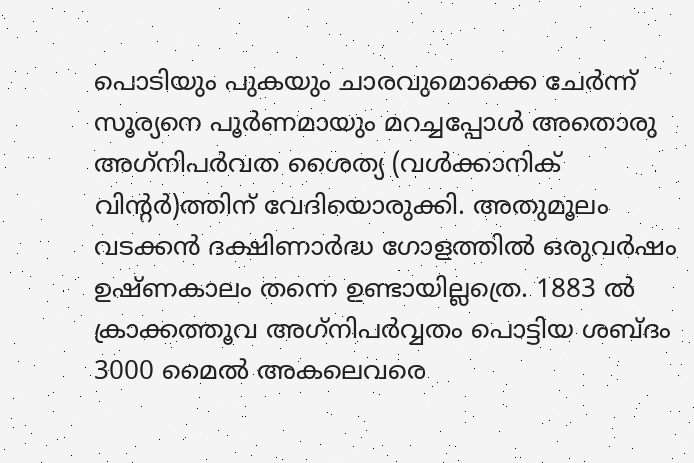പൊടിയും പുകയും ചാരവുമൊക്കെ ചേര്‍ന്ന് സൂര്യനെ പൂര്‍ണമായും മറച്ചപ്പോള്‍ അതൊരു അഗ്‌നിപര്‍വത ശൈത്യ (വള്‍ക്കാനിക് വിന്റര്‍)ത്തിന് വേദിയൊരുക്കി. അതുമൂലം വടക്കന്‍ ദക്ഷിണാര്‍ദ്ധ ഗോളത്തില്‍ ഒരുവര്‍ഷം ഉഷ്ണകാലം തന്നെ ഉണ്ടായില്ലത്രെ. 1883 ല്‍ ക്രാക്കത്തൂവ അഗ്‌നിപര്‍വ്വതം പൊട്ടിയ ശബ്ദം 3000 മൈല്‍ അകലെവരെ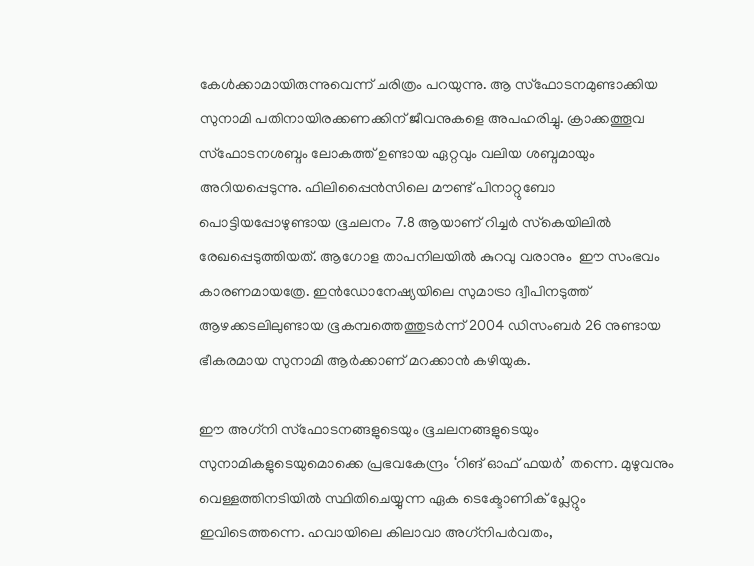കേള്‍ക്കാമായിരുന്നുവെന്ന് ചരിത്രം പറയുന്നു. ആ സ്‌ഫോടനമുണ്ടാക്കിയ സുനാമി പതിനായിരക്കണക്കിന് ജീവനുകളെ അപഹരിച്ചു. ക്രാക്കത്തൂവ സ്‌ഫോടനശബ്ദം ലോകത്ത് ഉണ്ടായ ഏറ്റവും വലിയ ശബ്ദമായും അറിയപ്പെടുന്നു. ഫിലിപ്പൈന്‍സിലെ മൗണ്ട് പിനാറ്റുബോ പൊട്ടിയപ്പോഴുണ്ടായ ഭൂചലനം 7.8 ആയാണ് റിച്ചര്‍ സ്‌കെയിലില്‍ രേഖപ്പെടുത്തിയത്. ആഗോള താപനിലയില്‍ കുറവു വരാനും  ഈ സംഭവം കാരണമായത്രേ. ഇന്‍ഡോനേഷ്യയിലെ സുമാട്രാ ദ്വീപിനടുത്ത് ആഴക്കടലിലുണ്ടായ ഭൂകമ്പത്തെത്തുടര്‍ന്ന് 2004 ഡിസംബര്‍ 26 നുണ്ടായ ഭീകരമായ സുനാമി ആര്‍ക്കാണ് മറക്കാന്‍ കഴിയുക.

ഈ അഗ്‌നി സ്‌ഫോടനങ്ങളുടെയും ഭൂചലനങ്ങളുടെയും സുനാമികളുടെയുമൊക്കെ പ്രഭവകേന്ദ്രം ‘റിങ് ഓഫ് ഫയര്‍’ തന്നെ. മുഴുവനും  വെള്ളത്തിനടിയില്‍ സ്ഥിതിചെയ്യുന്ന ഏക ടെക്ടോണിക് പ്ലേറ്റും ഇവിടെത്തന്നെ. ഹവായിലെ കിലാവാ അഗ്‌നിപര്‍വതം,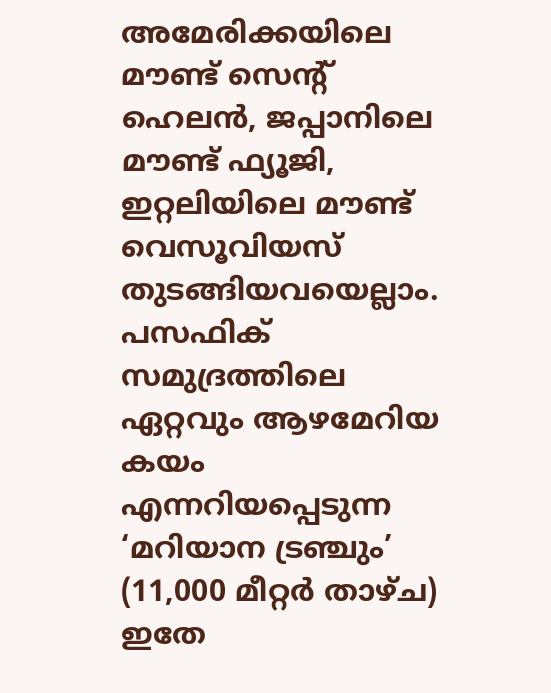അമേരിക്കയിലെ മൗണ്ട് സെന്റ് ഹെലന്‍, ജപ്പാനിലെ  മൗണ്ട് ഫ്യൂജി, ഇറ്റലിയിലെ മൗണ്ട് വെസൂവിയസ് തുടങ്ങിയവയെല്ലാം. പസഫിക് സമുദ്രത്തിലെ ഏറ്റവും ആഴമേറിയ കയം എന്നറിയപ്പെടുന്ന ‘മറിയാന ട്രഞ്ചും’ (11,000 മീറ്റര്‍ താഴ്ച) ഇതേ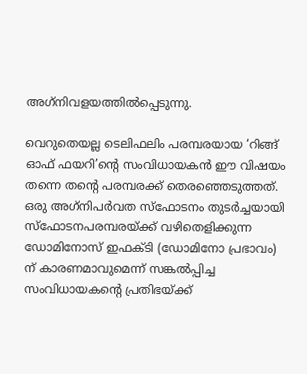അഗ്‌നിവളയത്തില്‍പ്പെടുന്നു.

വെറുതെയല്ല ടെലിഫലിം പരമ്പരയായ ‘റിങ്ങ് ഓഫ് ഫയറി’ന്റെ സംവിധായകന്‍ ഈ വിഷയം തന്നെ തന്റെ പരമ്പരക്ക് തെരഞ്ഞെടുത്തത്. ഒരു അഗ്‌നിപര്‍വത സ്‌ഫോടനം തുടര്‍ച്ചയായി സ്‌ഫോടനപരമ്പരയ്‌ക്ക് വഴിതെളിക്കുന്ന ഡോമിനോസ് ഇഫക്ടി (ഡോമിനോ പ്രഭാവം) ന് കാരണമാവുമെന്ന് സങ്കല്‍പ്പിച്ച സംവിധായകന്റെ പ്രതിഭയ്‌ക്ക്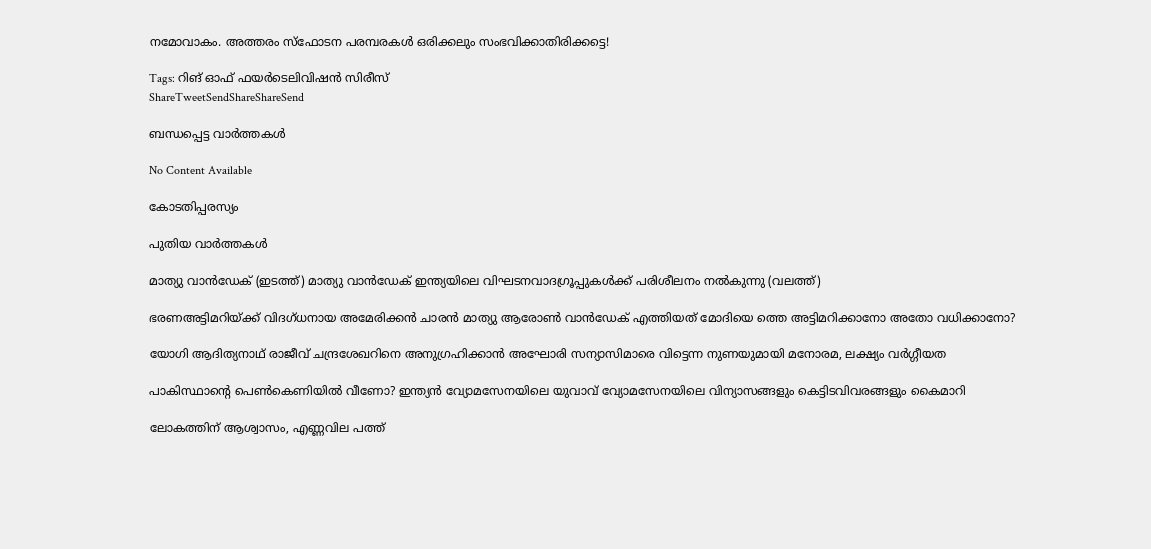നമോവാകം. അത്തരം സ്‌ഫോടന പരമ്പരകള്‍ ഒരിക്കലും സംഭവിക്കാതിരിക്കട്ടെ!

Tags: റിങ് ഓഫ് ഫയര്‍ടെലിവിഷന്‍ സിരീസ്
ShareTweetSendShareShareSend

ബന്ധപ്പെട്ട വാര്‍ത്തകള്‍

No Content Available

കോടതിപ്പരസ്യം

പുതിയ വാര്‍ത്തകള്‍

മാത്യു വാന്‍ഡേക് (ഇടത്ത്) മാത്യു വാന്‍ഡേക് ഇന്ത്യയിലെ വിഘടനവാദഗ്രൂപ്പുകള്‍ക്ക് പരിശീലനം നല്‍കുന്നു (വലത്ത്)

ഭരണഅട്ടിമറിയ്‌ക്ക് വിദഗ്ധനായ അമേരിക്കന്‍ ചാരന്‍ മാത്യു ആരോണ്‍ വാന്‍ഡേക് എത്തിയത് മോദിയെ ത്തെ അട്ടിമറിക്കാനോ അതോ വധിക്കാനോ?

യോഗി ആദിത്യനാഥ് രാജീവ് ചന്ദ്രശേഖറിനെ അനുഗ്രഹിക്കാന്‍ അഘോരി സന്യാസിമാരെ വിട്ടെന്ന നുണയുമായി മനോരമ, ലക്ഷ്യം വര്‍ഗ്ഗീയത

പാകിസ്ഥാന്റെ പെണ്‍കെണിയില്‍ വീണോ? ഇന്ത്യന്‍ വ്യോമസേനയിലെ യുവാവ് വ്യോമസേനയിലെ വിന്യാസങ്ങളും കെട്ടിടവിവരങ്ങളും കൈമാറി

ലോകത്തിന് ആശ്വാസം, എണ്ണവില പത്ത്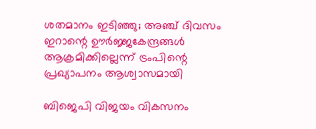ശതമാനം ഇടിഞ്ഞു; അഞ്ച് ദിവസം ഇറാന്റെ ഊര്‍ജ്ജകേന്ദ്രങ്ങള്‍ ആക്രമിക്കില്ലെന്ന് ട്രംപിന്റെ പ്രഖ്യാപനം ആശ്വാസമായി

ബിജെപി വിജയം വികസനം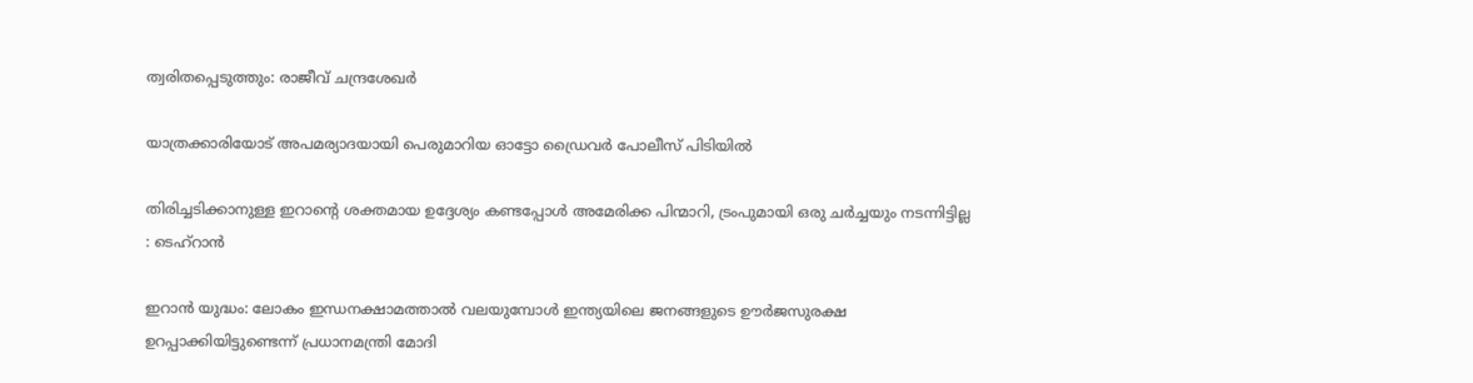ത്വരിതപ്പെടുത്തും: രാജീവ് ചന്ദ്രശേഖർ

യാത്രക്കാരിയോട് അപമര്യാദയായി പെരുമാറിയ ഓട്ടോ ഡ്രൈവർ പോലീസ് പിടിയിൽ

തിരിച്ചടിക്കാനുള്ള ഇറാന്റെ ശക്തമായ ഉദ്ദേശ്യം കണ്ടപ്പോൾ അമേരിക്ക പിന്മാറി, ട്രംപുമായി ഒരു ചർച്ചയും നടന്നിട്ടില്ല : ടെഹ്‌റാൻ

ഇറാന്‍ യുദ്ധം: ലോകം ഇന്ധനക്ഷാമത്താല്‍ വലയുമ്പോള്‍ ഇന്ത്യയിലെ ജനങ്ങളുടെ ഊർജസുരക്ഷ ഉറപ്പാക്കിയിട്ടുണ്ടെന്ന് പ്രധാനമന്ത്രി മോദി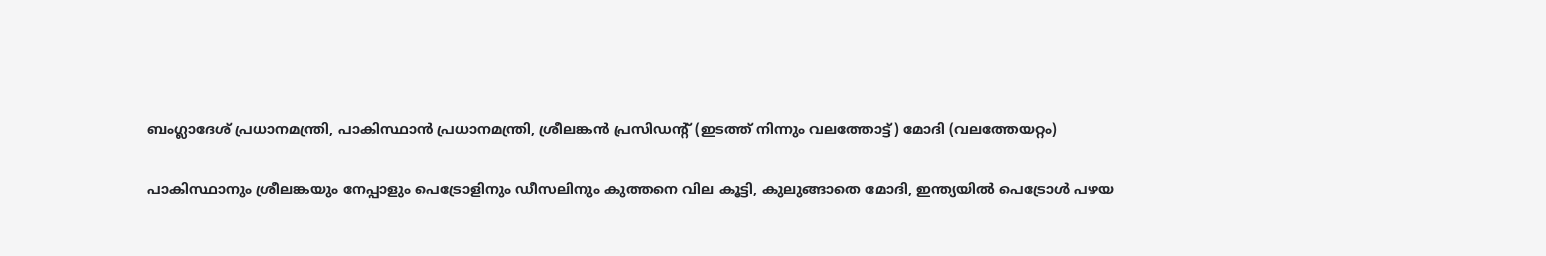ബംഗ്ലാദേശ് പ്രധാനമന്ത്രി, പാകിസ്ഥാന്‍ പ്രധാനമന്ത്രി, ശ്രീലങ്കന്‍ പ്രസിഡന്‍റ് (ഇടത്ത് നിന്നും വലത്തോട്ട്) മോദി (വലത്തേയറ്റം)

പാകിസ്ഥാനും ശ്രീലങ്കയും നേപ്പാളും പെട്രോളിനും ഡീസലിനും കുത്തനെ വില കൂട്ടി, കുലുങ്ങാതെ മോദി, ഇന്ത്യയില്‍ പെട്രോള്‍ പഴയ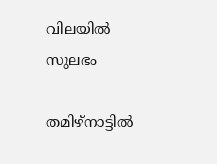വിലയില്‍ സുലഭം

തമിഴ്നാട്ടിൽ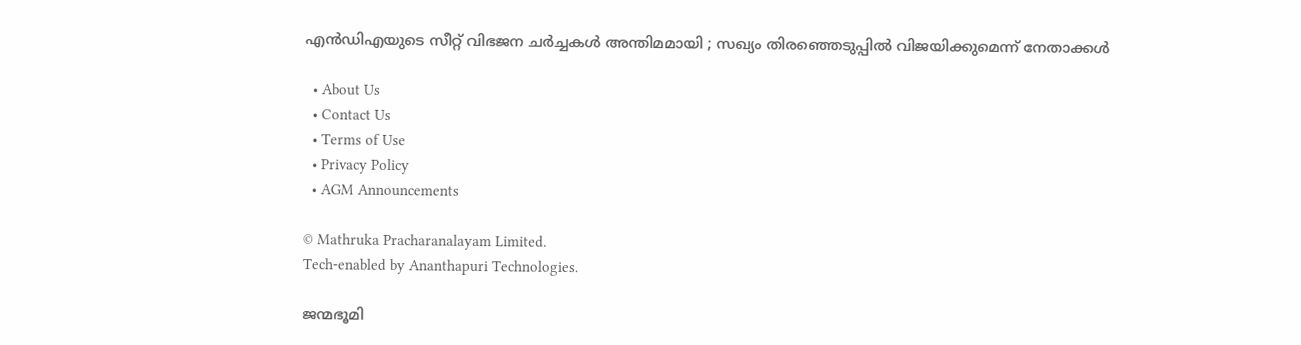എൻഡിഎയുടെ സീറ്റ് വിഭജന ചർച്ചകൾ അന്തിമമായി ; സഖ്യം തിരഞ്ഞെടുപ്പിൽ വിജയിക്കുമെന്ന് നേതാക്കൾ

  • About Us
  • Contact Us
  • Terms of Use
  • Privacy Policy
  • AGM Announcements

© Mathruka Pracharanalayam Limited.
Tech-enabled by Ananthapuri Technologies.

ജന്മഭൂമി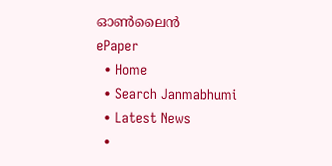ഓണ്‍ലൈന്‍
ePaper
  • Home
  • Search Janmabhumi
  • Latest News
  •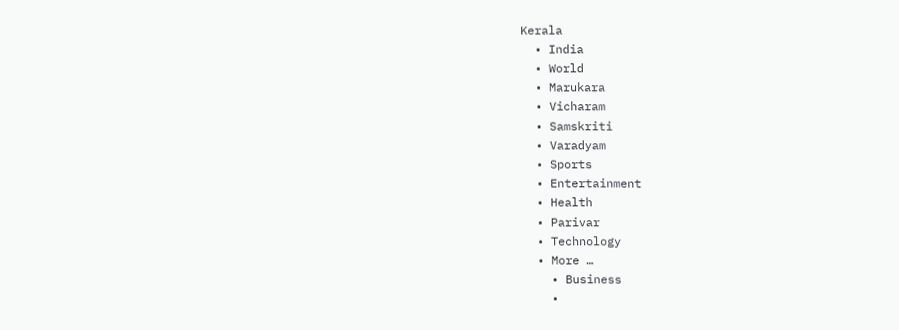Kerala
  • India
  • World
  • Marukara
  • Vicharam
  • Samskriti
  • Varadyam
  • Sports
  • Entertainment
  • Health
  • Parivar
  • Technology
  • More …
    • Business
    •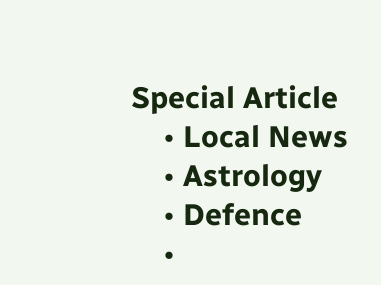Special Article
    • Local News
    • Astrology
    • Defence
    •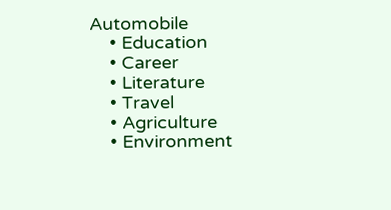Automobile
    • Education
    • Career
    • Literature
    • Travel
    • Agriculture
    • Environment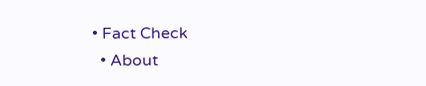• Fact Check
  • About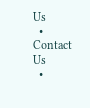Us
  • Contact Us
  •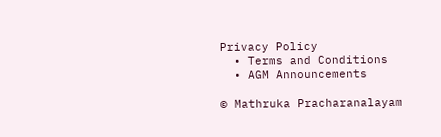Privacy Policy
  • Terms and Conditions
  • AGM Announcements

© Mathruka Pracharanalayam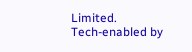Limited.
Tech-enabled by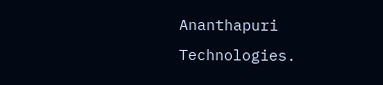Ananthapuri Technologies.